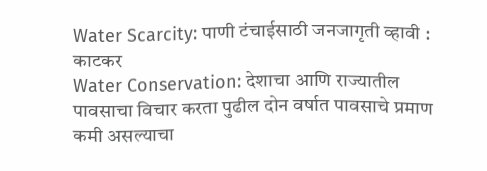Water Scarcity: पाणी टंचाईसाठी जनजागृती व्हावी : काटकर
Water Conservation: देशाचा आणि राज्यातील पावसाचा विचार करता पुढील दोन वर्षात पावसाचे प्रमाण कमी असल्याचा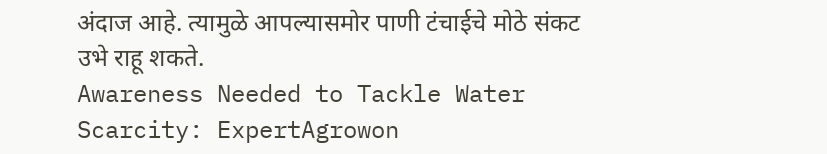अंदाज आहे. त्यामुळे आपल्यासमोर पाणी टंचाईचे मोठे संकट उभे राहू शकते.
Awareness Needed to Tackle Water Scarcity: ExpertAgrowon